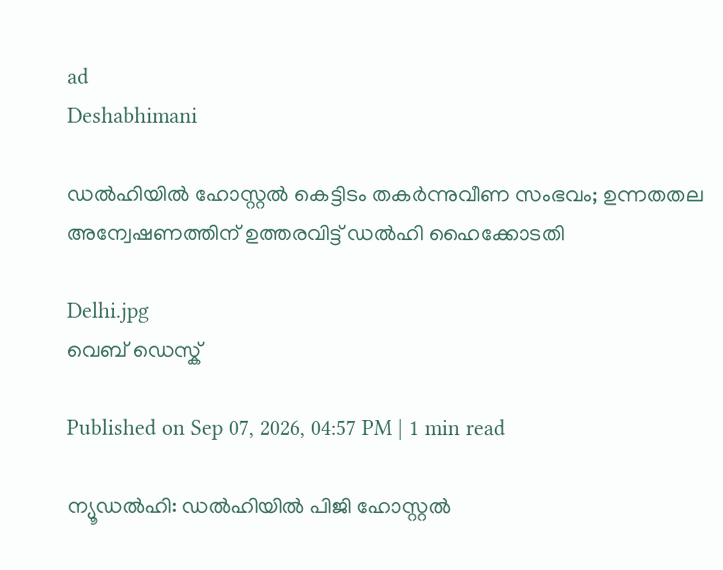ad
Deshabhimani

ഡൽഹിയിൽ ഹോസ്റ്റൽ കെട്ടിടം തകർന്നുവീണ സംഭവം; ഉന്നതതല അന്വേഷണത്തിന് ഉത്തരവിട്ട് ഡൽഹി ഹൈക്കോടതി

Delhi.jpg
വെബ് ഡെസ്ക്

Published on Sep 07, 2026, 04:57 PM | 1 min read

ന്യൂഡൽഹി: ഡൽഹിയിൽ പിജി ഹോസ്റ്റൽ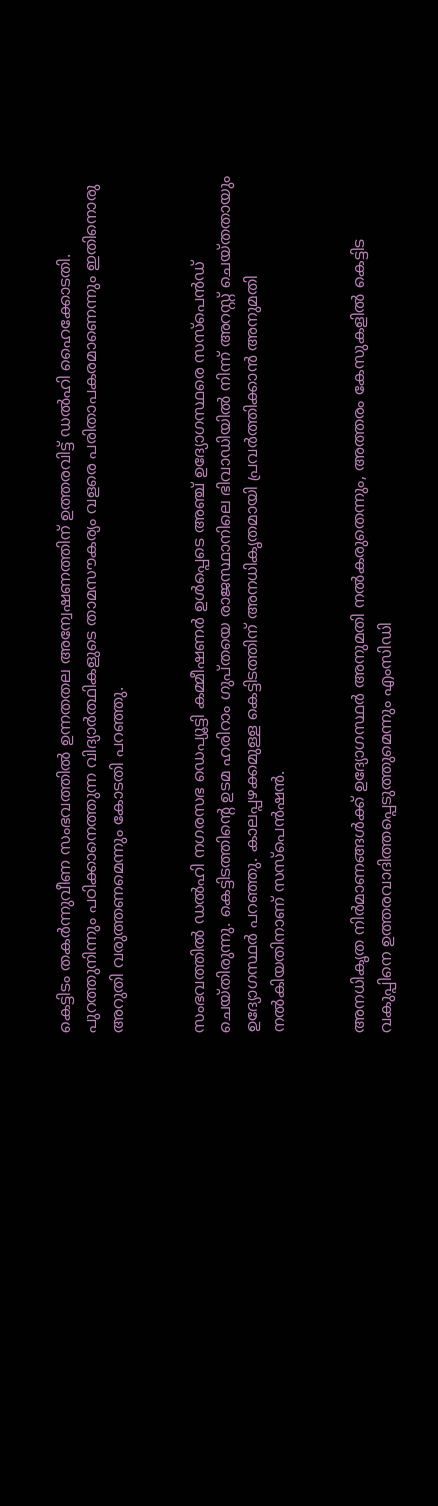കെട്ടിടം തകർന്നുവീണ സംഭവത്തിൽ ഉന്നതതല അന്വേഷണത്തിന് ഉത്തരവിട്ട് ഡൽഹി ഹൈക്കോടതി. പുറത്തുനിന്നും പഠിക്കാനെത്തുന്ന വിദ്യാർത്ഥികളുടെ താമസൗകര്യം വളരെ പരിതാപകരമാണെന്നും ഇതിനൊരു അറുതി വരുത്തണമെന്നും കോടതി പറഞ്ഞു.


സംഭവത്തിൽ ഡൽഹി നഗരസഭ ഡെപ്യൂട്ടി കമ്മീഷണർ ഉൾപ്പെടെ അഞ്ച് ഉദ്യോഗസ്ഥരെ സസ്‌പെൻഡ് ചെയ്തിരുന്നു. കെട്ടിടത്തിന്റെ ഉടമ ഹരിറാം ഗുപ്തയെ രാജസ്ഥാനിലെ ഭിവാഡിയിൽ നിന്ന് അറസ്റ്റ് ചെയ്തതായും ഉദ്യോഗസ്ഥർ പറഞ്ഞു. കാലപ്പഴക്കമുള്ള കെട്ടിടത്തിന് അനധികൃതമായി പ്രവർത്തിക്കാൻ അനുമതി നൽകിയതിനാണ് സസ്പെൻഷൻ.


അനധികൃത നിർമാണങ്ങൾക്ക് ഉദ്യോഗസ്ഥർ അനുമതി നൽകരുതെന്നും, അത്തരം കേസുകളിൽ കെട്ടിട വകുപ്പിനെ ഉത്തരവാദിത്തപ്പെടുത്തുമെന്നും എംസിഡി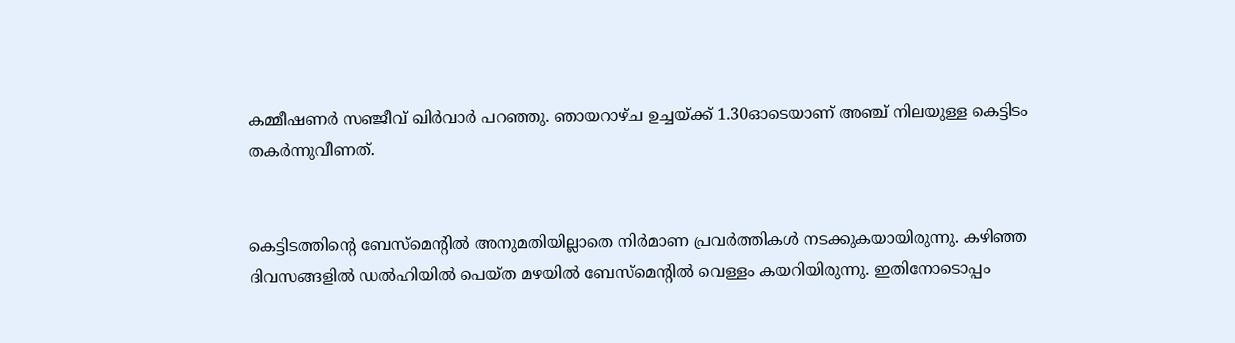കമ്മീഷണർ സഞ്ജീവ് ഖിർവാർ പറഞ്ഞു. ഞായറാഴ്ച ഉച്ചയ്ക്ക് 1.30ഓടെയാണ് അഞ്ച് നിലയുള്ള കെട്ടിടം തകർന്നുവീണത്.


കെട്ടിടത്തിന്റെ ബേസ്മെന്റിൽ അനുമതിയില്ലാതെ നിർമാണ പ്രവർത്തികൾ നടക്കുകയായിരുന്നു. കഴിഞ്ഞ ദിവസങ്ങളിൽ ഡൽഹിയിൽ പെയ്ത മഴയിൽ ബേസ്മെന്റിൽ വെള്ളം കയറിയിരുന്നു. ഇതിനോടൊപ്പം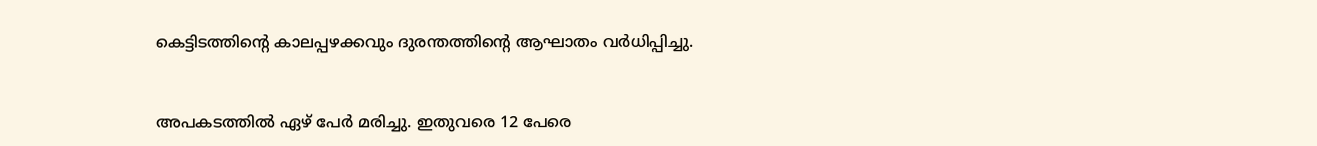കെട്ടിടത്തിന്റെ കാലപ്പഴക്കവും ദുരന്തത്തിന്റെ ആഘാതം വർധിപ്പിച്ചു.


അപകടത്തിൽ ഏഴ് പേർ മരിച്ചു. ഇതുവരെ 12 പേരെ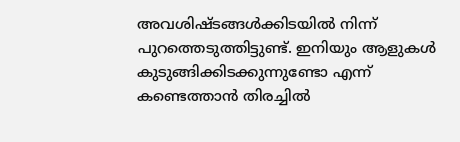അവശിഷ്ടങ്ങൾക്കിടയിൽ നിന്ന് പുറത്തെടുത്തിട്ടുണ്ട്. ഇനിയും ആളുകൾ കുടുങ്ങിക്കിടക്കുന്നുണ്ടോ എന്ന് കണ്ടെത്താൻ തിരച്ചിൽ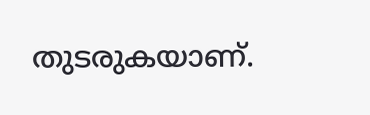തുടരുകയാണ്.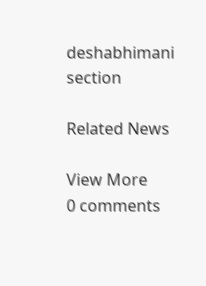deshabhimani section

Related News

View More
0 comments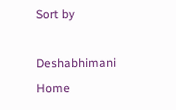Sort by

Deshabhimani
Home